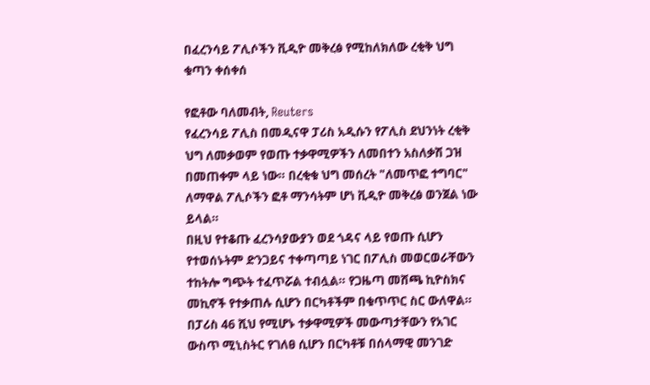በፈረንሳይ ፖሊሶችን ቪዲዮ መቅረፅ የሚከለክለው ረቂቅ ህግ ቁጣን ቀሰቀሰ

የፎቶው ባለመብት, Reuters
የፈረንሳይ ፖሊስ በመዲናዋ ፓሪስ አዲሱን የፖሊስ ደህንነት ረቂቅ ህግ ለመቃወም የወጡ ተቃዋሚዎችን ለመበተን አስለቃሽ ጋዝ በመጠቀም ላይ ነው። በረቂቁ ህግ መሰረት "ለመጥፎ ተግባር" ለማዋል ፖሊሶችን ፎቶ ማንሳትም ሆነ ቪዲዮ መቅረፅ ወንጀል ነው ይላል።
በዚህ የተቆጡ ፈረንሳያውያን ወደ ጎዳና ላይ የወጡ ሲሆን የተወሰኑትም ድንጋይና ተቀጣጣይ ነገር በፖሊስ መወርወራቸውን ተከትሎ ግጭት ተፈጥሯል ተብሏል። የጋዜጣ መሸጫ ኪዮስክና መኪኖች የተቃጠሉ ሲሆን በርካቶችም በቁጥጥር ስር ውለዋል።
በፓሪስ 46 ሺህ የሚሆኑ ተቃዋሚዎች መውጣታቸውን የአገር ውስጥ ሚኒስትር የገለፀ ሲሆን በርካቶቹ በሰላማዊ መንገድ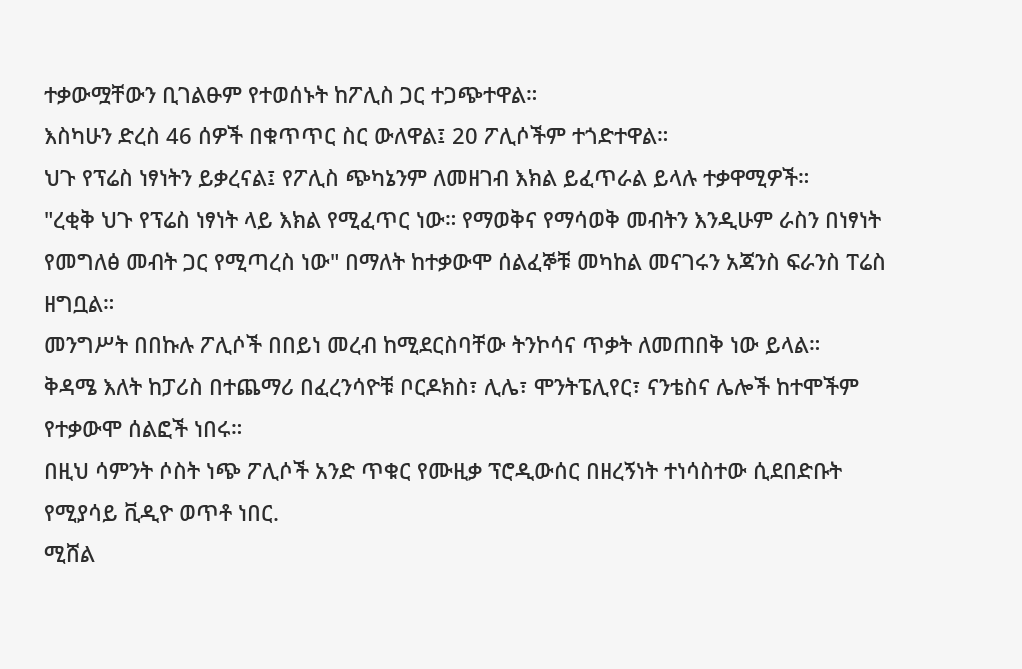ተቃውሟቸውን ቢገልፁም የተወሰኑት ከፖሊስ ጋር ተጋጭተዋል።
እስካሁን ድረስ 46 ሰዎች በቁጥጥር ስር ውለዋል፤ 20 ፖሊሶችም ተጎድተዋል።
ህጉ የፕሬስ ነፃነትን ይቃረናል፤ የፖሊስ ጭካኔንም ለመዘገብ እክል ይፈጥራል ይላሉ ተቃዋሚዎች።
"ረቂቅ ህጉ የፕሬስ ነፃነት ላይ እክል የሚፈጥር ነው። የማወቅና የማሳወቅ መብትን እንዲሁም ራስን በነፃነት የመግለፅ መብት ጋር የሚጣረስ ነው" በማለት ከተቃውሞ ሰልፈኞቹ መካከል መናገሩን አጃንስ ፍራንስ ፐሬስ ዘግቧል።
መንግሥት በበኩሉ ፖሊሶች በበይነ መረብ ከሚደርስባቸው ትንኮሳና ጥቃት ለመጠበቅ ነው ይላል።
ቅዳሜ እለት ከፓሪስ በተጨማሪ በፈረንሳዮቹ ቦርዶክስ፣ ሊሌ፣ ሞንትፔሊየር፣ ናንቴስና ሌሎች ከተሞችም የተቃውሞ ሰልፎች ነበሩ።
በዚህ ሳምንት ሶስት ነጭ ፖሊሶች አንድ ጥቁር የሙዚቃ ፕሮዲውሰር በዘረኝነት ተነሳስተው ሲደበድቡት የሚያሳይ ቪዲዮ ወጥቶ ነበር.
ሚሸል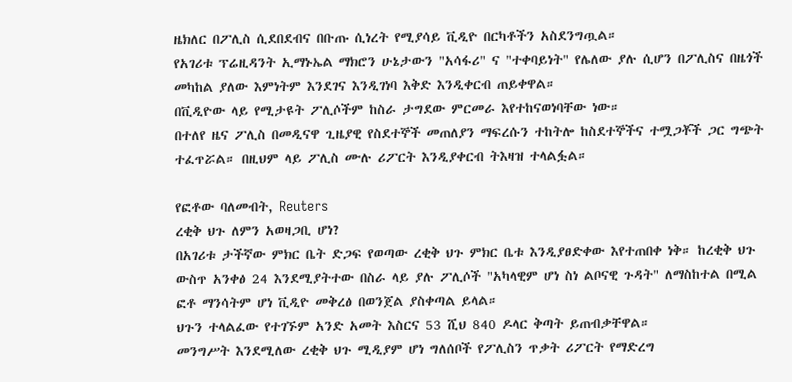ዜክለር በፖሊስ ሲደበደብና በቡጡ ሲነረት የሚያሳይ ቪዲዮ በርካቶችን አስደንግጧል።
የአገሪቱ ፕሬዚዳንት ኢማኑኤል ማክሮን ሁኔታውን "አሳፋሪ" ና "ተቀባይነት" የሌለው ያሉ ሲሆን በፖሊስና በዜጎች መካከል ያለው እምነትም እንደገና እንዲገነባ እቅድ እንዲቀርብ ጠይቀዋል።
በቪዲዮው ላይ የሚታዩት ፖሊሶችም ከስራ ታግደው ምርመራ እየተከናወነባቸው ነው።
በተለየ ዜና ፖሊስ በመዲናዋ ጊዜያዊ የስደተኞች መጠለያን ማፍረሱን ተከትሎ ከስደተኞችና ተሟጋቾች ጋር ግጭት ተፈጥሯል። በዚህም ላይ ፖሊስ ሙሉ ሪፖርት እንዲያቀርብ ትእዛዝ ተላልፏል።

የፎቶው ባለመብት, Reuters
ረቂቅ ህጉ ለምን አወዛጋቢ ሆነ?
በአገሪቱ ታችኛው ምክር ቤት ድጋፍ የወጣው ረቂቅ ህጉ ምክር ቤቱ እንዲያፀድቀው እየተጠበቀ ነቅ። ከረቂቅ ህጉ ውስጥ አንቀፅ 24 እንደሚያትተው በስራ ላይ ያሉ ፖሊሶች "አካላዊም ሆነ ስነ ልቦናዊ ጉዳት" ለማስከተል በሚል ፎቶ ማንሳትም ሆነ ቪዲዮ መቅረፅ በወንጀል ያስቀጣል ይላል።
ህጉን ተላልፈው የተገኙም አንድ አመት እስርና 53 ሺህ 840 ዶላር ቅጣት ይጠብቃቸዋል።
መንግሥት እንደሚለው ረቂቅ ህጉ ሚዲያም ሆነ ግለሰቦች የፖሊስን ጥቃት ሪፖርት የማድረግ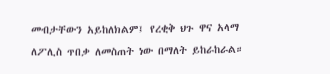መብታቸውን አይከለክልም፤ የረቂቅ ህጉ ዋና አላማ ለፖሊስ ጥበቃ ለመስጠት ነው በማለት ይከራከራል።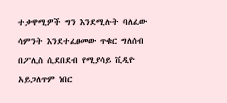ተቃዋሚዎች ግን እንደሚሉት ባለፈው ሳምንት እንደተፈፀመው ጥቁር ግለሰብ በፖሊስ ሲደበደብ የሚያሳይ ቪዲዮ አይጋለጥም ነበር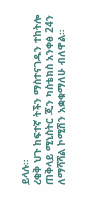ይላሉ።
ረቂቅ ህጉ ከፍተኛ ትችን ማስተናገዱን ተከትሎ ጠቅላይ ሚኒስትር ጂን ካስቴክስ አንቀፅ 24ን ለማሻሻል ኮሚሽን አቋቁማለሁ ብለዋል።